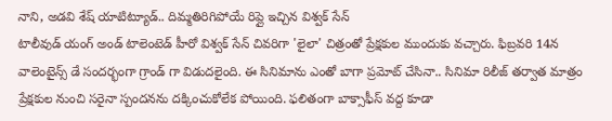నాని, అడవి శేష్ యాటిట్యూడ్.. దిమ్మతిరిగిపోయే రిప్లై ఇచ్చిన విశ్వక్ సేన్
టాలీవుడ్ యంగ్ అండ్ టాలెంటెడ్ హీరో విశ్వక్ సేన్ చివరిగా 'లైలా' చిత్రంతో ప్రేక్షకుల ముందుకు వచ్చారు. ఫిబ్రవరి 14న వాలెంటైన్స్ డే సందర్భంగా గ్రాండ్ గా విడుదలైంది. ఈ సినిమాను ఎంతో బాగా ప్రమోట్ చేసినా.. సినిమా రిలీజ్ తర్వాత మాత్రం ప్రేక్షకుల నుంచి సరైనా స్పందనను దక్కించుకోలేక పోయింది. ఫలితంగా బాక్సాఫీస్ వద్ద కూడా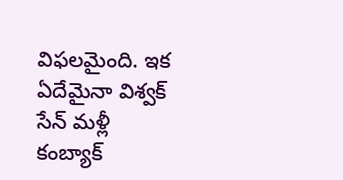విఫలమైంది. ఇక ఏదేమైనా విశ్వక్ సేన్ మళ్లీ కంబ్యాక్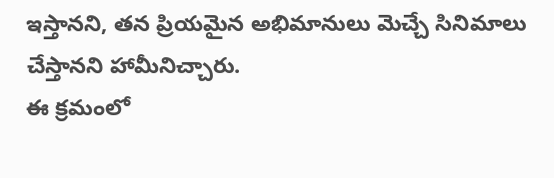ఇస్తానని, తన ప్రియమైన అభిమానులు మెచ్చే సినిమాలు చేస్తానని హామీనిచ్చారు.
ఈ క్రమంలో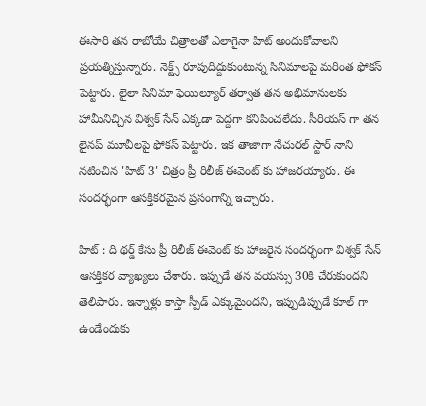ఈసారి తన రాబోయే చిత్రాలతో ఎలాగైనా హిట్ అందుకోవాలని ప్రయత్నిస్తున్నారు. నెక్ట్స్ రూపుదిద్దుకుంటున్న సినిమాలపై మరింత ఫోకస్ పెట్టారు. లైలా సినిమా ఫెయిల్యూర్ తర్వాత తన అభిమానులకు హామీనిచ్చిన విశ్వక్ సేన్ ఎక్కడా పెద్దగా కనిపించలేదు. సీరియస్ గా తన లైనప్ మూవీలపై ఫోకస్ పెట్టారు. ఇక తాజాగా నేచురల్ స్టార్ నాని నటించిన 'హిట్ 3' చిత్రం ప్రీ రిలీజ్ ఈవెంట్ కు హాజరయ్యారు. ఈ సందర్భంగా ఆసక్తికరమైన ప్రసంగాన్ని ఇచ్చారు.

హిట్ : ది థర్డ్ కేసు ప్రీ రిలీజ్ ఈవెంట్ కు హాజరైన సందర్భంగా విశ్వక్ సేన్ ఆసక్తికర వ్యాఖ్యలు చేశారు. ఇప్పుడే తన వయస్సు 30కి చేరుకుందని తెలిపారు. ఇన్నాళ్లు కాస్తా స్పీడ్ ఎక్కుమైందని, ఇప్పుడిప్పుడే కూల్ గా ఉండేందుకు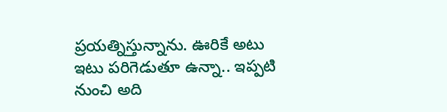ప్రయత్నిస్తున్నాను. ఊరికే అటు ఇటు పరిగెడుతూ ఉన్నా.. ఇప్పటి నుంచి అది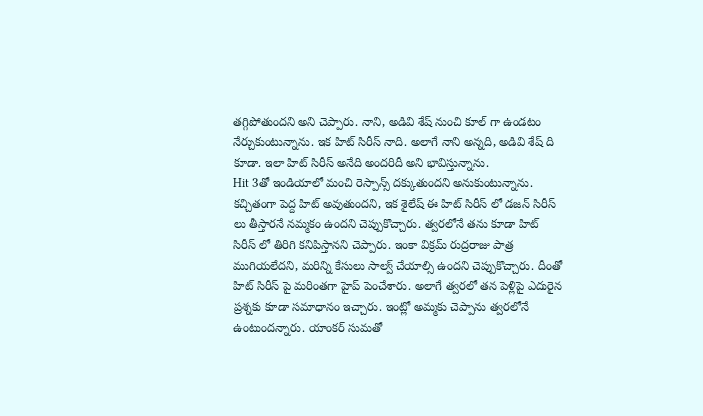తగ్గిపోతుందని అని చెప్పారు. నాని, అడివి శేష్ నుంచి కూల్ గా ఉండటం నేర్చుకుంటున్నాను. ఇక హిట్ సిరీస్ నాది. అలాగే నాని అన్నది, అడివి శేష్ ది కూడా. ఇలా హిట్ సిరీస్ అనేది అందరిదీ అని భావిస్తున్నాను.
Hit 3తో ఇండియాలో మంచి రెస్పాన్స్ దక్కుతుందని అనుకుంటున్నాను. కచ్చితంగా పెద్ద హిట్ అవుతుందని, ఇక శైలేష్ ఈ హిట్ సిరీస్ లో డజన్ సిరీస్ లు తీస్తారనే నమ్మకం ఉందని చెప్పుకొచ్చారు. త్వరలోనే తను కూడా హిట్ సిరీస్ లో తిరిగి కనిపిస్తానని చెప్పారు. ఇంకా విక్రమ్ రుద్రరాజు పాత్ర ముగియలేదని, మరిన్ని కేసులు సాల్వ్ చేయాల్సి ఉందని చెప్పుకొచ్చారు. దీంతో హిట్ సిరీస్ పై మరింతగా హైప్ పెంచేశారు. అలాగే త్వరలో తన పెళ్లిపై ఎదురైన ప్రశ్నకు కూడా సమాధానం ఇచ్చారు. ఇంట్లో అమ్మకు చెప్పాను త్వరలోనే ఉంటుందన్నారు. యాంకర్ సుమతో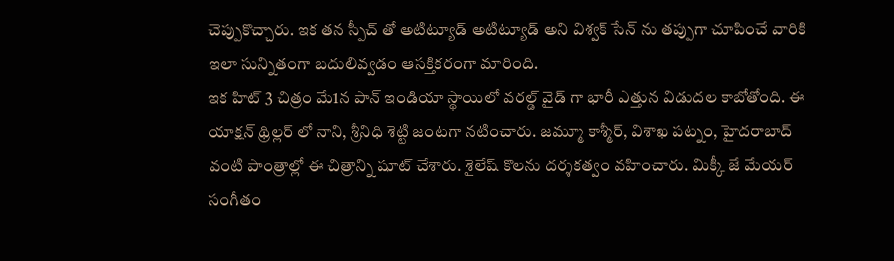చెప్పుకొచ్చారు. ఇక తన స్పీచ్ తో అటిట్యూడ్ అటిట్యూడ్ అని విశ్వక్ సేన్ ను తప్పుగా చూపించే వారికి ఇలా సున్నితంగా బదులివ్వడం ఆసక్తికరంగా మారింది.
ఇక హిట్ 3 చిత్రం మే1న పాన్ ఇండియా స్థాయిలో వరల్డ్ వైడ్ గా భారీ ఎత్తున విడుదల కాబోతోంది. ఈ యాక్షన్ థ్రిల్లర్ లో నాని, శ్రీనిధి శెట్టి జంటగా నటించారు. జమ్మూ కాశ్మీర్, విశాఖ పట్నం, హైదరాబాద్ వంటి పాంత్రాల్లో ఈ చిత్రాన్ని షూట్ చేశారు. శైలేష్ కొలను దర్శకత్వం వహించారు. మిక్కీ జే మేయర్ సంగీతం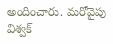అందించారు. మరోవైపు విశ్వక్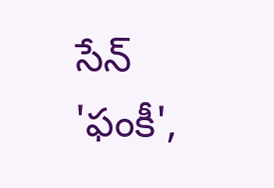సేన్ 'ఫంకీ',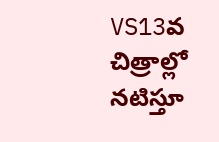VS13వ చిత్రాల్లో నటిస్తూ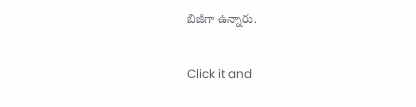బిజీగా ఉన్నారు.


Click it and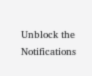Unblock the Notifications